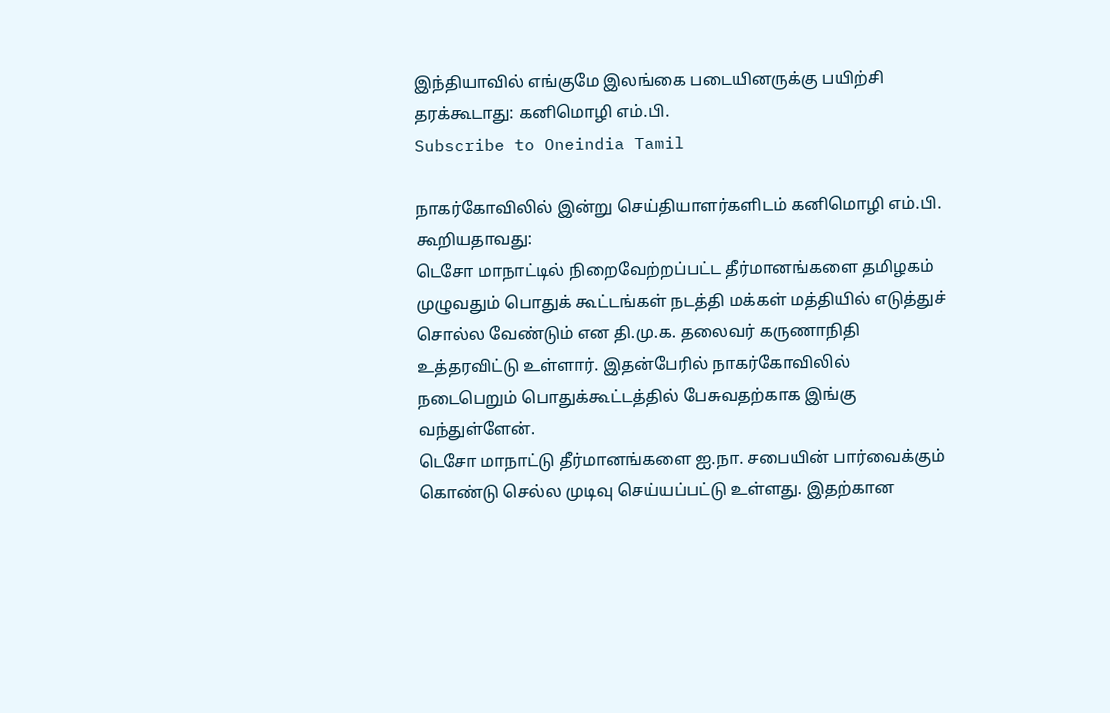இந்தியாவில் எங்குமே இலங்கை படையினருக்கு பயிற்சி தரக்கூடாது: கனிமொழி எம்.பி.
Subscribe to Oneindia Tamil

நாகர்கோவிலில் இன்று செய்தியாளர்களிடம் கனிமொழி எம்.பி. கூறியதாவது:
டெசோ மாநாட்டில் நிறைவேற்றப்பட்ட தீர்மானங்களை தமிழகம் முழுவதும் பொதுக் கூட்டங்கள் நடத்தி மக்கள் மத்தியில் எடுத்துச் சொல்ல வேண்டும் என தி.மு.க. தலைவர் கருணாநிதி உத்தரவிட்டு உள்ளார். இதன்பேரில் நாகர்கோவிலில் நடைபெறும் பொதுக்கூட்டத்தில் பேசுவதற்காக இங்கு வந்துள்ளேன்.
டெசோ மாநாட்டு தீர்மானங்களை ஐ.நா. சபையின் பார்வைக்கும் கொண்டு செல்ல முடிவு செய்யப்பட்டு உள்ளது. இதற்கான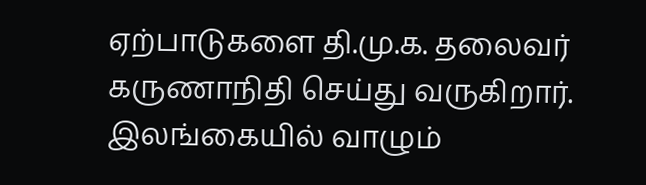ஏற்பாடுகளை தி.மு.க. தலைவர் கருணாநிதி செய்து வருகிறார்.
இலங்கையில் வாழும்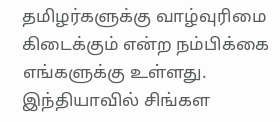தமிழர்களுக்கு வாழ்வுரிமை கிடைக்கும் என்ற நம்பிக்கை எங்களுக்கு உள்ளது. இந்தியாவில் சிங்கள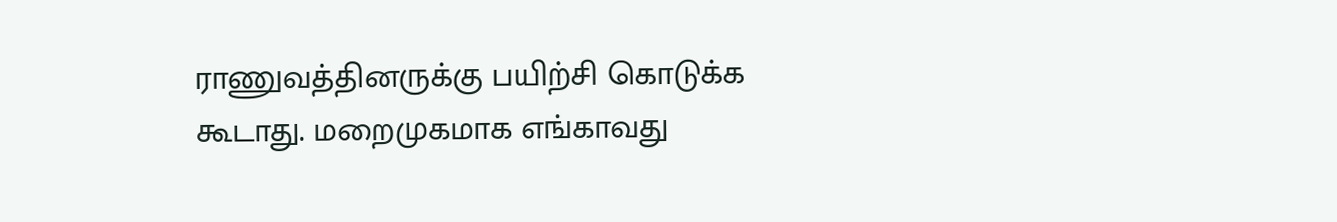ராணுவத்தினருக்கு பயிற்சி கொடுக்க கூடாது. மறைமுகமாக எங்காவது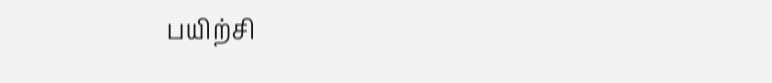பயிற்சி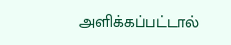அளிக்கப்பட்டால்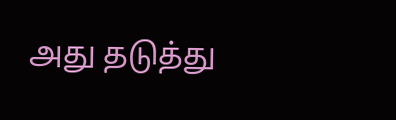அது தடுத்து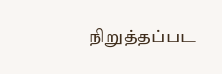நிறுத்தப்பட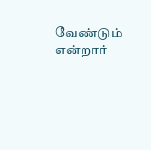வேண்டும் என்றார்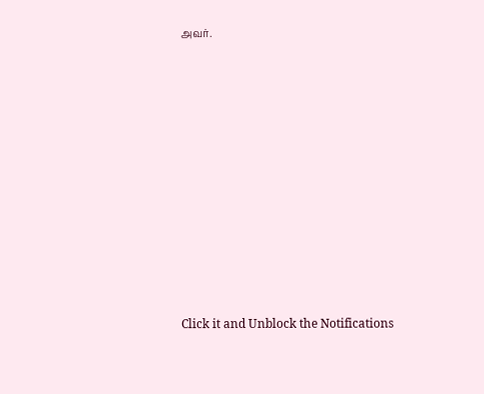அவர்.












Click it and Unblock the Notifications